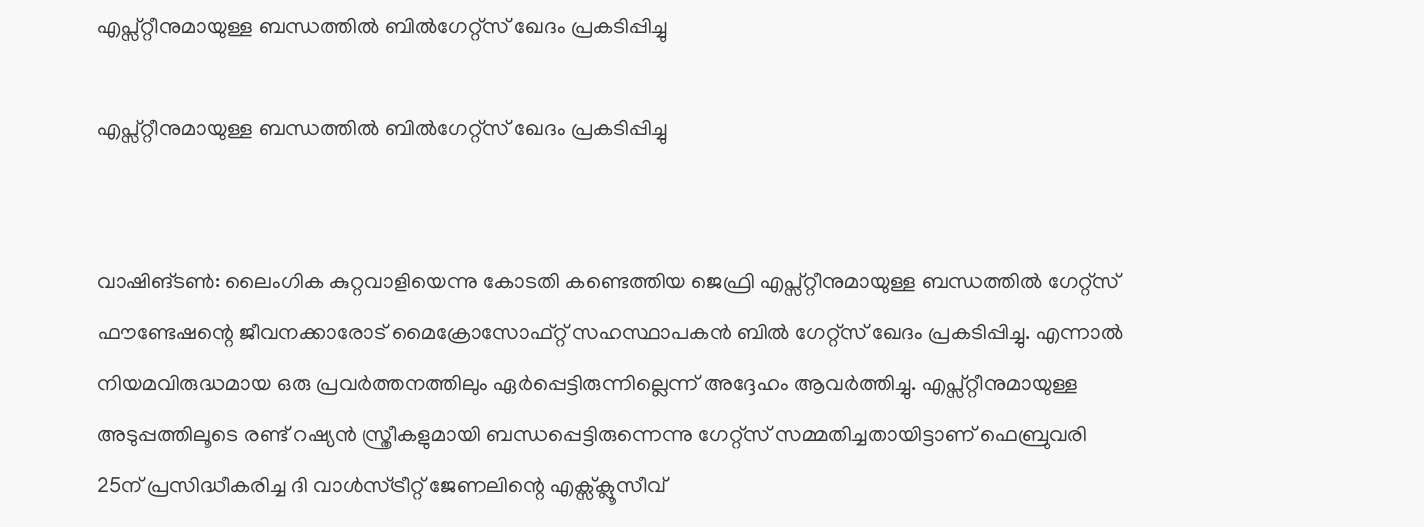എപ്സ്റ്റീനുമായുള്ള ബന്ധത്തില്‍ ബില്‍ഗേറ്റ്‌സ് ഖേദം പ്രകടിപ്പിച്ചു

എപ്സ്റ്റീനുമായുള്ള ബന്ധത്തില്‍ ബില്‍ഗേറ്റ്‌സ് ഖേദം പ്രകടിപ്പിച്ചു


വാഷിങ്ടണ്‍: ലൈംഗിക കുറ്റവാളിയെന്നു കോടതി കണ്ടെത്തിയ ജെഫ്രി എപ്സ്റ്റീനുമായുള്ള ബന്ധത്തില്‍ ഗേറ്റ്സ് ഫൗണ്ടേഷന്റെ ജീവനക്കാരോട് മൈക്രോസോഫ്റ്റ് സഹസ്ഥാപകന്‍ ബില്‍ ഗേറ്റ്സ് ഖേദം പ്രകടിപ്പിച്ചു. എന്നാല്‍ നിയമവിരുദ്ധമായ ഒരു പ്രവര്‍ത്തനത്തിലും ഏര്‍പ്പെട്ടിരുന്നില്ലെന്ന് അദ്ദേഹം ആവര്‍ത്തിച്ചു. എപ്സ്റ്റീനുമായുള്ള അടുപ്പത്തിലൂടെ രണ്ട് റഷ്യന്‍ സ്ത്രീകളുമായി ബന്ധപ്പെട്ടിരുന്നെന്നു ഗേറ്റ്സ് സമ്മതിച്ചതായിട്ടാണ് ഫെബ്രുവരി 25ന് പ്രസിദ്ധീകരിച്ച ദി വാള്‍സ്ട്രീറ്റ് ജേണലിന്റെ എക്സ്‌ക്ലൂസീവ്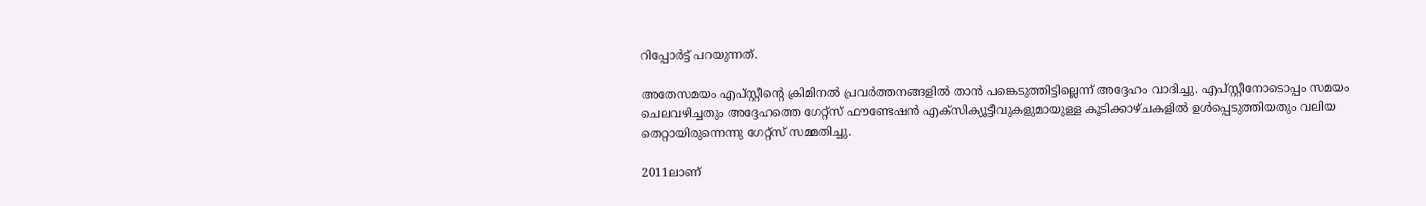റിപ്പോര്‍ട്ട് പറയുന്നത്.

അതേസമയം എപ്സ്റ്റീന്റെ ക്രിമിനല്‍ പ്രവര്‍ത്തനങ്ങളില്‍ താന്‍ പങ്കെടുത്തിട്ടില്ലെന്ന് അദ്ദേഹം വാദിച്ചു. എപ്സ്റ്റീനോടൊപ്പം സമയം ചെലവഴിച്ചതും അദ്ദേഹത്തെ ഗേറ്റ്സ് ഫൗണ്ടേഷന്‍ എക്സിക്യൂട്ടീവുകളുമായുള്ള കൂടിക്കാഴ്ചകളില്‍ ഉള്‍പ്പെടുത്തിയതും വലിയ തെറ്റായിരുന്നെന്നു ഗേറ്റ്സ് സമ്മതിച്ചു.

2011ലാണ്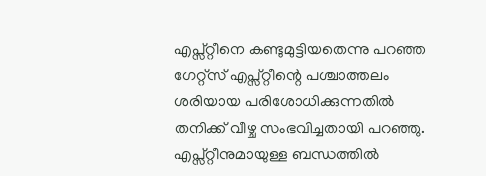എപ്സ്റ്റീനെ കണ്ടുമുട്ടിയതെന്നു പറഞ്ഞ ഗേറ്റ്സ് എപ്സ്റ്റീന്റെ പശ്ചാത്തലം ശരിയായ പരിശോധിക്കുന്നതില്‍ തനിക്ക് വീഴ്ച സംഭവിച്ചതായി പറഞ്ഞു. എപ്സ്റ്റീനുമായുള്ള ബന്ധത്തില്‍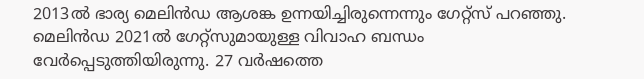2013ല്‍ ഭാര്യ മെലിന്‍ഡ ആശങ്ക ഉന്നയിച്ചിരുന്നെന്നും ഗേറ്റ്സ് പറഞ്ഞു. മെലിന്‍ഡ 2021ല്‍ ഗേറ്റ്സുമായുള്ള വിവാഹ ബന്ധം വേര്‍പ്പെടുത്തിയിരുന്നു. 27 വര്‍ഷത്തെ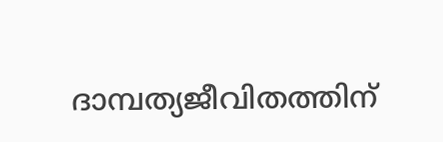ദാമ്പത്യജീവിതത്തിന്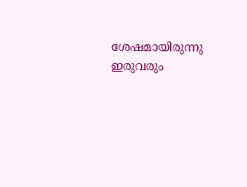ശേഷമായിരുന്നു ഇരുവരും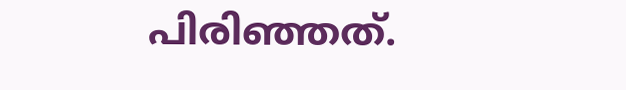പിരിഞ്ഞത്.